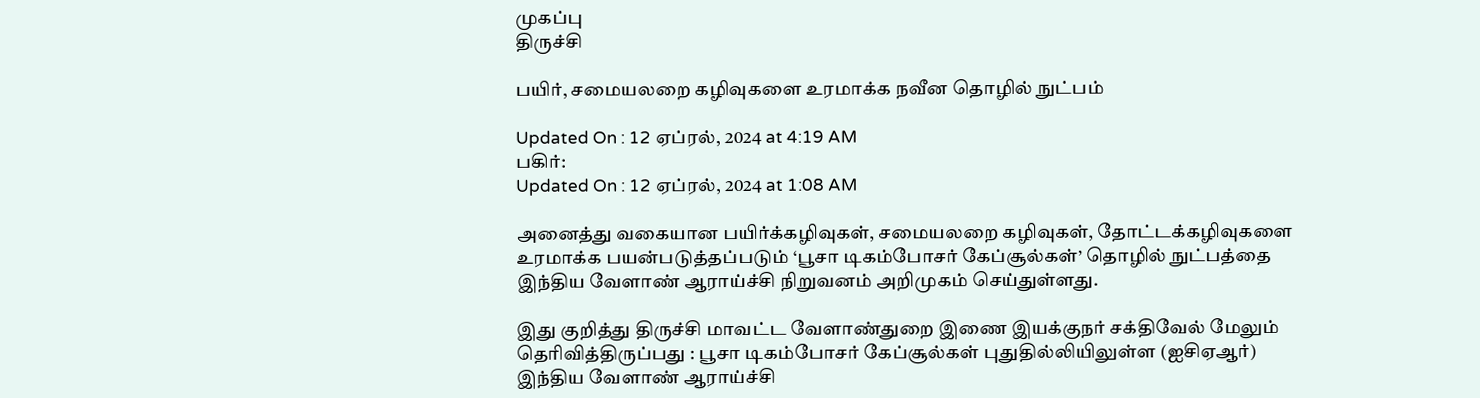முகப்பு
திருச்சி

பயிர், சமையலறை கழிவுகளை உரமாக்க நவீன தொழில் நுட்பம்

Updated On : 12 ஏப்ரல், 2024 at 4:19 AM
பகிர்:
Updated On : 12 ஏப்ரல், 2024 at 1:08 AM

அனைத்து வகையான பயிர்க்கழிவுகள், சமையலறை கழிவுகள், தோட்டக்கழிவுகளை உரமாக்க பயன்படுத்தப்படும் ‘பூசா டிகம்போசர் கேப்சூல்கள்’ தொழில் நுட்பத்தை இந்திய வேளாண் ஆராய்ச்சி நிறுவனம் அறிமுகம் செய்துள்ளது.

இது குறித்து திருச்சி மாவட்ட வேளாண்துறை இணை இயக்குநர் சக்திவேல் மேலும் தெரிவித்திருப்பது : பூசா டிகம்போசர் கேப்சூல்கள் புதுதில்லியிலுள்ள (ஐசிஏஆர்) இந்திய வேளாண் ஆராய்ச்சி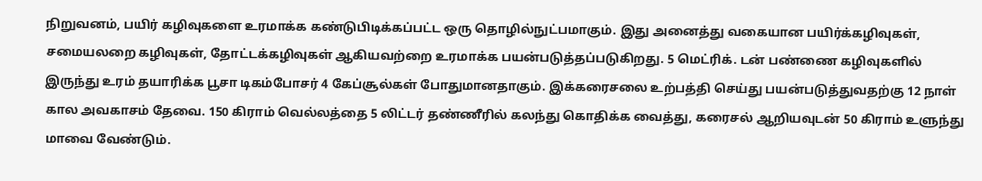நிறுவனம், பயிர் கழிவுகளை உரமாக்க கண்டுபிடிக்கப்பட்ட ஒரு தொழில்நுட்பமாகும். இது அனைத்து வகையான பயிர்க்கழிவுகள், சமையலறை கழிவுகள், தோட்டக்கழிவுகள் ஆகியவற்றை உரமாக்க பயன்படுத்தப்படுகிறது. 5 மெட்ரிக். டன் பண்ணை கழிவுகளில் இருந்து உரம் தயாரிக்க பூசா டிகம்போசர் 4 கேப்சூல்கள் போதுமானதாகும். இக்கரைசலை உற்பத்தி செய்து பயன்படுத்துவதற்கு 12 நாள் கால அவகாசம் தேவை. 150 கிராம் வெல்லத்தை 5 லிட்டர் தண்ணீரில் கலந்து கொதிக்க வைத்து, கரைசல் ஆறியவுடன் 50 கிராம் உளுந்து மாவை வேண்டும்.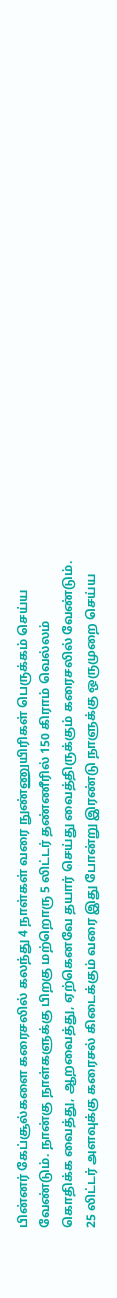பின்னர் கேப்சூல்களை கரைசலில் கலந்து 4 நாள்கள் வரை நுண்ணுயிரிகள் பெருக்கம் செய்ய வேண்டும். நான்கு நாள்களுக்கு பிறகு மற்றொரு 5 லிட்டர் தண்ணீரில் 150 கிராம் வெல்லம் கொதிக்க வைத்து, ஆறவைத்து, ஏற்கெனவே தயார் செய்து வைத்திருக்கும் கரைசலில் வேண்டும். 25 லிட்டர் அளவுக்கு கரைசல் கிடைக்கும் வரை இது போன்று இரண்டு நாளுக்கு ஒருமுறை செய்ய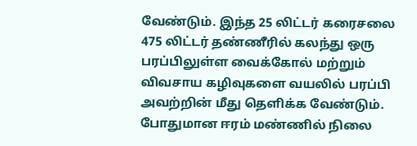வேண்டும். இந்த 25 லிட்டர் கரைசலை 475 லிட்டர் தண்ணீரில் கலந்து ஒரு பரப்பிலுள்ள வைக்கோல் மற்றும் விவசாய கழிவுகளை வயலில் பரப்பி அவற்றின் மீது தெளிக்க வேண்டும். போதுமான ஈரம் மண்ணில் நிலை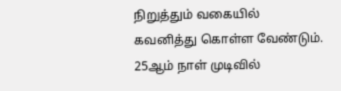நிறுத்தும் வகையில் கவனித்து கொள்ள வேண்டும். 25ஆம் நாள் முடிவில்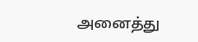அனைத்து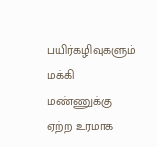பயிர்கழிவுகளும் மக்கி மண்ணுக்கு ஏற்ற உரமாக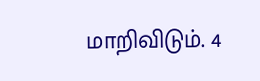மாறிவிடும். 4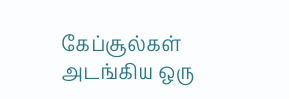கேப்சூல்கள் அடங்கிய ஒரு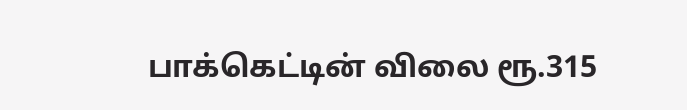பாக்கெட்டின் விலை ரூ.315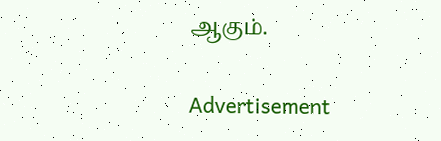ஆகும்.

Advertisement